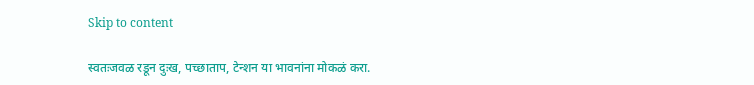Skip to content

स्वतःजवळ रडून दुःख, पच्छाताप, टेन्शन या भावनांना मोकळं करा.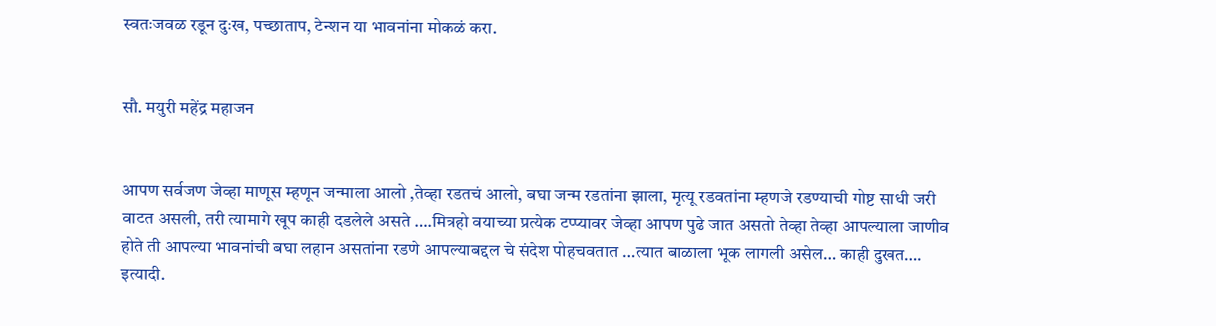स्वतःजवळ रडून दुःख, पच्छाताप, टेन्शन या भावनांना मोकळं करा.


सौ. मयुरी महेंद्र महाजन


आपण सर्वजण जेव्हा माणूस म्हणून जन्माला आलो ,तेव्हा रडतचं आलो, बघा जन्म रडतांना झाला, मृत्यू रडवतांना म्हणजे रडण्याची गोष्ट साधी जरी वाटत असली, तरी त्यामागे खूप काही दडलेले असते ….मित्रहो वयाच्या प्रत्येक टप्प्यावर जेव्हा आपण पुढे जात असतो तेव्हा तेव्हा आपल्याला जाणीव होते ती आपल्या भावनांची बघा लहान असतांना रडणे आपल्याबद्दल चे संदेश पोहचवतात …त्यात बाळाला भूक लागली असेल… काही दुखत…. इत्यादी.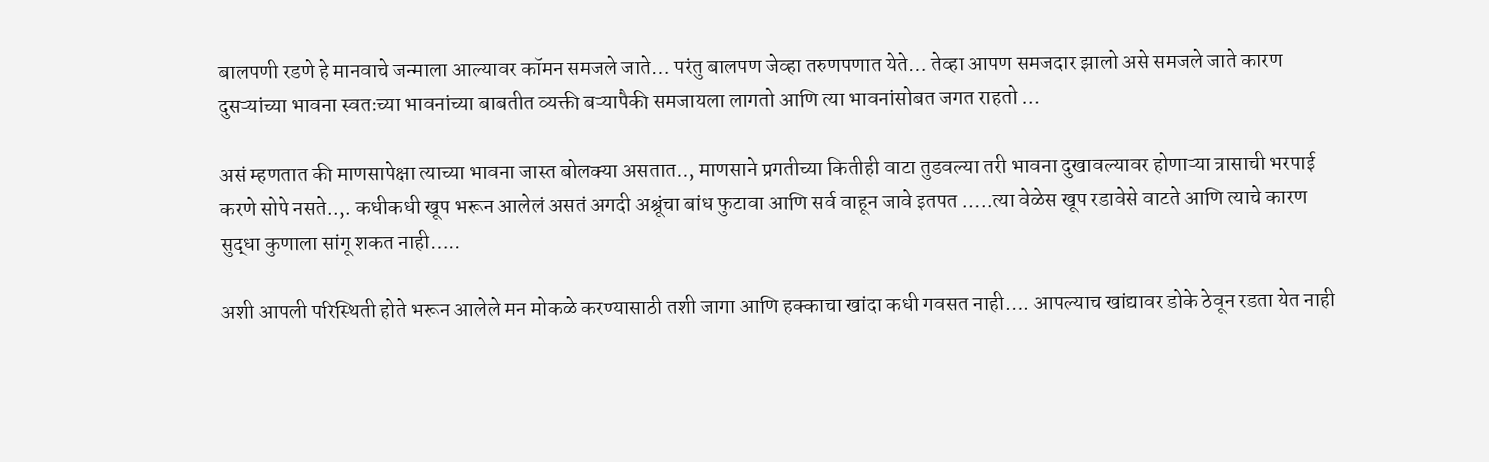बालपणी रडणे हे मानवाचे जन्माला आल्यावर कॉमन समजले जाते… परंतु बालपण जेव्हा तरुणपणात येते… तेव्हा आपण समजदार झालो असे समजले जाते कारण दुसऱ्यांच्या भावना स्वतःच्या भावनांच्या बाबतीत व्यक्ती बऱ्यापैकी समजायला लागतो आणि त्या भावनांसोबत जगत राहतो …

असं म्हणतात की माणसापेक्षा त्याच्या भावना जास्त बोलक्या असतात.., माणसाने प्रगतीच्या कितीही वाटा तुडवल्या तरी भावना दुखावल्यावर होणाऱ्या त्रासाची भरपाई करणे सोपे नसते..,. कधीकधी खूप भरून आलेलं असतं अगदी अश्रूंचा बांध फुटावा आणि सर्व वाहून जावे इतपत …..त्या वेळेस खूप रडावेसे वाटते आणि त्याचे कारण सुद्धा कुणाला सांगू शकत नाही…..

अशी आपली परिस्थिती होते भरून आलेले मन मोकळे करण्यासाठी तशी जागा आणि हक्काचा खांदा कधी गवसत नाही…. आपल्याच खांद्यावर डोके ठेवून रडता येत नाही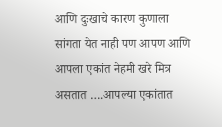आणि दुःखाचे कारण कुणाला सांगता येत नाही पण आपण आणि आपला एकांत नेहमी खरे मित्र असतात ….आपल्या एकांतात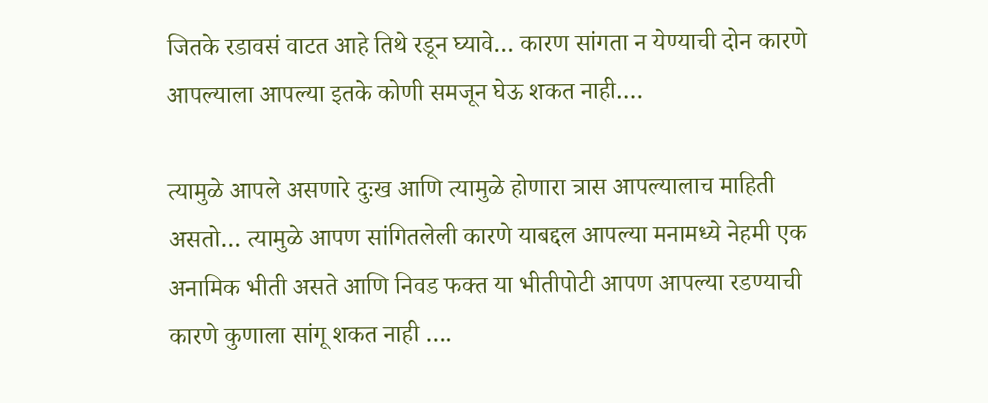जितके रडावसं वाटत आहे तिथे रडून घ्यावे… कारण सांगता न येण्याची दोन कारणे आपल्याला आपल्या इतके कोणी समजून घेऊ शकत नाही….

त्यामुळे आपले असणारे दुःख आणि त्यामुळे होणारा त्रास आपल्यालाच माहिती असतो… त्यामुळे आपण सांगितलेली कारणे याबद्दल आपल्या मनामध्ये नेहमी एक अनामिक भीती असते आणि निवड फक्त या भीतीपोटी आपण आपल्या रडण्याची कारणे कुणाला सांगू शकत नाही ….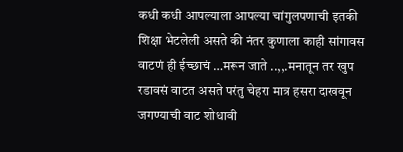कधी कधी आपल्याला आपल्या चांगुलपणाची इतकी शिक्षा भेटलेली असते की नंतर कुणाला काही सांगावस वाटणं ही ईच्छाचं …मरून जाते ..,,.मनातून तर खुप रडावसं वाटत असते परंतु चेहरा मात्र हसरा दाखवून जगण्याची वाट शोधावी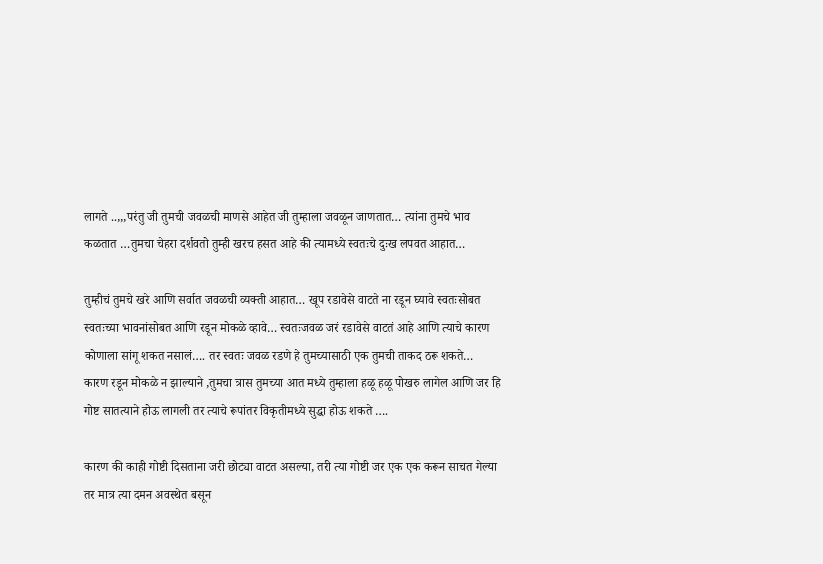लागते ..,,,परंतु जी तुमची जवळची माणसे आहेत जी तुम्हाला जवळून जाणतात… त्यांना तुमचे भाव कळतात …तुमचा चेहरा दर्शवतो तुम्ही खरच हसत आहे की त्यामध्ये स्वतःचे दुःख लपवत आहात…

तुम्हीचं तुमचे खरे आणि सर्वात जवळची व्यक्ती आहात… खूप रडावेसे वाटते ना रडून घ्यावे स्वतःसोबत स्वतःच्या भावनांसोबत आणि रडून मोकळे व्हावे… स्वतःजवळ जरं रडावेसे वाटतं आहे आणि त्याचे कारण कोणाला सांगू शकत नसालं…. तर स्वतः जवळ रडणे हे तुमच्यासाठी एक तुमची ताकद ठरू शकते… कारण रडून मोकळे न झाल्याने ,तुमचा त्रास तुमच्या आत मध्ये तुम्हाला हळू हळू पोखरु लागेल आणि जर हि गोष्ट सातत्याने होऊ लागली तर त्याचे रूपांतर विकृतीमध्ये सुद्धा होऊ शकते ….

कारण की काही गोष्टी दिसताना जरी छोट्या वाटत असल्या, तरी त्या गोष्टी जर एक एक करून साचत गेल्या तर मात्र त्या दमन अवस्थेत बसून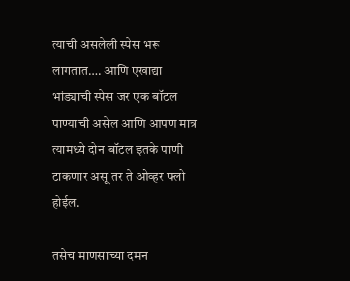त्याची असलेली स्पेस भरू लागतात…. आणि एखाद्या भांड्याची स्पेस जर एक बॉटल पाण्याची असेल आणि आपण मात्र त्यामध्ये दोन बॉटल इतके पाणी टाकणार असू तर ते ओव्हर फ्लो होईल.

तसेच माणसाच्या दमन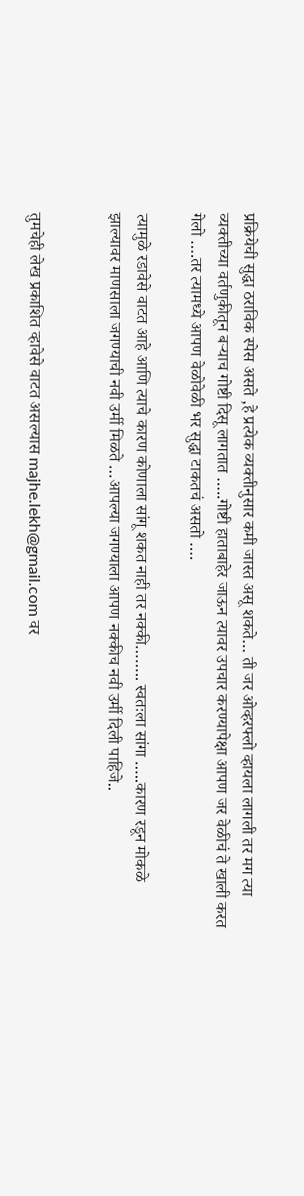प्रक्रियेची सुद्धा ठराविक स्पेस असते ,हे प्रत्येक व्यक्तीनुसार कमी जास्त असू शकते… ती जर ओव्हरफ्लो व्हायला लागली तर मग त्या व्यक्तीच्या वर्तणुकीतून बऱ्याच गोष्टी दिसू लागतात …..गोष्टी हाताबाहेर जाऊन त्यावर उपचार करण्यापेक्षा आपण जर वेळीचं ते खाली करत गेलो ….तर त्यामध्ये आपण वेळोवेळी भर सुद्धा टाकतचं असतो ….

त्यामुळे रडावेसे वाटत आहे आणि त्याचे कारण कोणाला सांगू शकत नाही तर नक्की…….. स्वतःला सांगा …..कारण रडून मोकळे झाल्यावर माणसाला जगण्याची नवी उर्मी मिळते …आपल्या जगण्याला आपण नक्कीच नवी उर्मी दिली पाहिजे..


तुमचेही लेख प्रकाशित व्हावेसे वाटत असल्यास majhe.lekh@gmail.com वर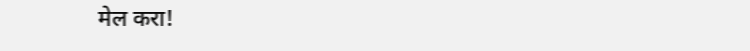मेल करा!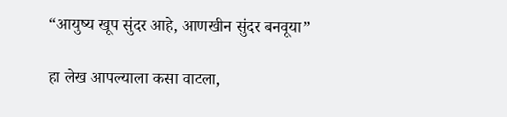“आयुष्य खूप सुंदर आहे, आणखीन सुंदर बनवूया”

हा लेख आपल्याला कसा वाटला,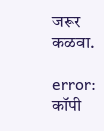जरूर कळवा.

error: कॉपी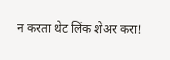न करता थेट लिंक शेअर करा!